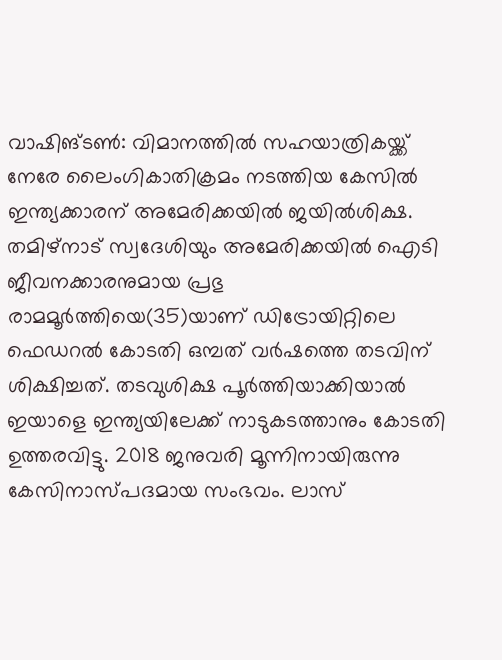വാഷിങ്ടൺ: വിമാനത്തിൽ സഹയാത്രികയ്ക്ക് നേരേ ലൈംഗികാതിക്രമം നടത്തിയ കേസിൽ ഇന്ത്യക്കാരന് അമേരിക്കയിൽ ജയിൽശിക്ഷ. തമിഴ്നാട് സ്വദേശിയും അമേരിക്കയിൽ ഐടി ജീവനക്കാരനുമായ പ്രഭു രാമമൂർത്തിയെ(35)യാണ് ഡിട്രോയിറ്റിലെ ഫെഡറൽ കോടതി ഒമ്പത് വർഷത്തെ തടവിന് ശിക്ഷിച്ചത്. തടവുശിക്ഷ പൂർത്തിയാക്കിയാൽ ഇയാളെ ഇന്ത്യയിലേക്ക് നാടുകടത്താനും കോടതി ഉത്തരവിട്ടു. 2018 ജനുവരി മൂന്നിനായിരുന്നു കേസിനാസ്പദമായ സംഭവം. ലാസ്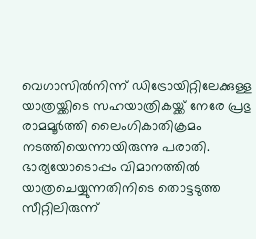വെഗാസിൽനിന്ന് ഡിട്രോയിറ്റിലേക്കുള്ള യാത്രയ്ക്കിടെ സഹയാത്രികയ്ക്ക് നേരേ പ്രഭു രാമമൂർത്തി ലൈംഗികാതിക്രമം നടത്തിയെന്നായിരുന്നു പരാതി. ഭാര്യയോടൊപ്പം വിമാനത്തിൽ യാത്രചെയ്യുന്നതിനിടെ തൊട്ടടുത്ത സീറ്റിലിരുന്ന്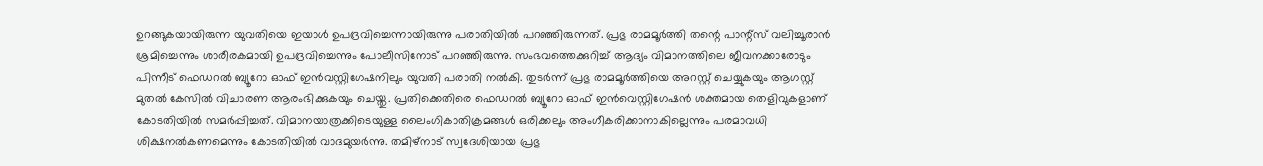ഉറങ്ങുകയായിരുന്ന യുവതിയെ ഇയാൾ ഉപദ്രവിച്ചെന്നായിരുന്നു പരാതിയിൽ പറഞ്ഞിരുന്നത്. പ്രഭു രാമമൂർത്തി തന്റെ പാന്റ്സ് വലിച്ചൂരാൻ ശ്രമിച്ചെന്നും ശാരീരകമായി ഉപദ്രവിച്ചെന്നും പോലീസിനോട് പറഞ്ഞിരുന്നു. സംഭവത്തെക്കുറിച്ച് ആദ്യം വിമാനത്തിലെ ജീവനക്കാരോടും പിന്നീട് ഫെഡറൽ ബ്യൂറോ ഓഫ് ഇൻവസ്റ്റിഗേഷനിലും യുവതി പരാതി നൽകി. തുടർന്ന് പ്രഭു രാമമൂർത്തിയെ അറസ്റ്റ് ചെയ്യുകയും ആഗസ്റ്റ് മുതൽ കേസിൽ വിചാരണ ആരംഭിക്കുകയും ചെയ്തു. പ്രതിക്കെതിരെ ഫെഡറൽ ബ്യൂറോ ഓഫ് ഇൻവെസ്റ്റിഗേഷൻ ശക്തമായ തെളിവുകളാണ് കോടതിയിൽ സമർപ്പിച്ചത്. വിമാനയാത്രക്കിടെയുള്ള ലൈംഗികാതിക്രമങ്ങൾ ഒരിക്കലും അംഗീകരിക്കാനാകില്ലെന്നും പരമാവധി ശിക്ഷനൽകണമെന്നും കോടതിയിൽ വാദമുയർന്നു. തമിഴ്നാട് സ്വദേശിയായ പ്രഭു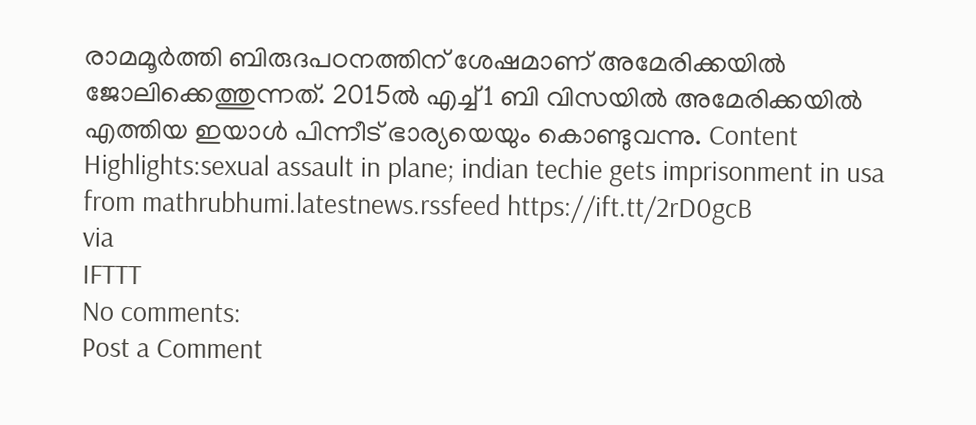രാമമൂർത്തി ബിരുദപഠനത്തിന് ശേഷമാണ് അമേരിക്കയിൽ ജോലിക്കെത്തുന്നത്. 2015ൽ എച്ച്1 ബി വിസയിൽ അമേരിക്കയിൽ എത്തിയ ഇയാൾ പിന്നീട് ഭാര്യയെയും കൊണ്ടുവന്നു. Content Highlights:sexual assault in plane; indian techie gets imprisonment in usa
from mathrubhumi.latestnews.rssfeed https://ift.tt/2rD0gcB
via
IFTTT
No comments:
Post a Comment